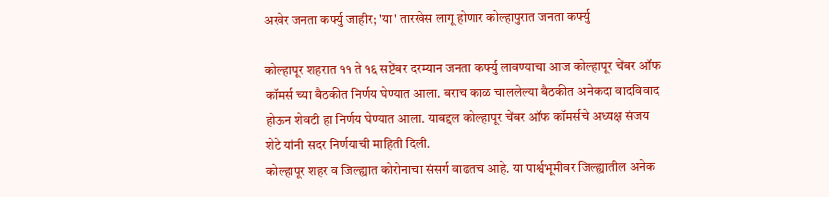अखेर जनता कर्फ्यु जाहीर; 'या' तारखेस लागू होणार कोल्हापुरात जनता कर्फ्यु

कोल्हापूर शहरात ११ ते १६ सप्टेंबर दरम्यान जनता कर्फ्यु लावण्याचा आज कोल्हापूर चेंबर ऑफ कॉमर्स च्या बैठकीत निर्णय घेण्यात आला. बराच काळ चाललेल्या बैठकीत अनेकदा वादविवाद होऊन शेवटी हा निर्णय घेण्यात आला. याबद्दल कोल्हापूर चेंबर ऑफ कॉमर्सचे अध्यक्ष संजय शेटे यांनी सदर निर्णयाची माहिती दिली.
कोल्हापूर शहर व जिल्ह्यात कोरोनाचा संसर्ग वाढतच आहे. या पार्श्वभूमीवर जिल्ह्यातील अनेक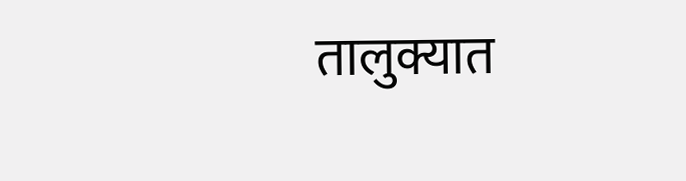तालुक्यात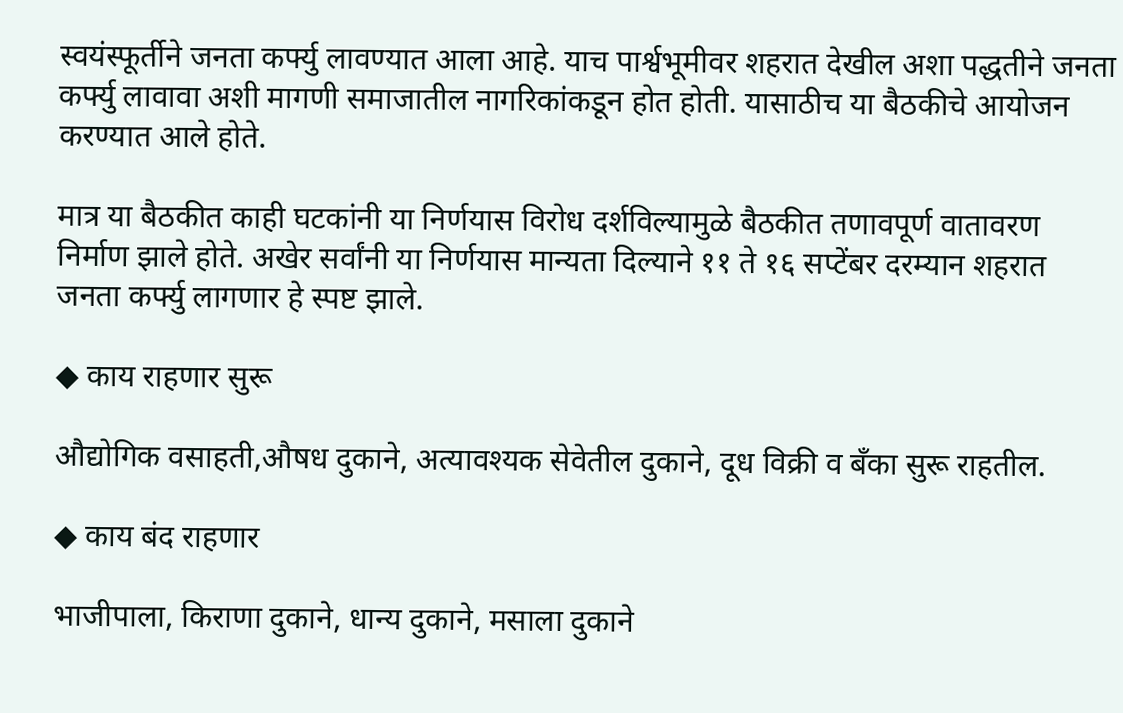स्वयंस्फूर्तीने जनता कर्फ्यु लावण्यात आला आहे. याच पार्श्वभूमीवर शहरात देखील अशा पद्धतीने जनता कर्फ्यु लावावा अशी मागणी समाजातील नागरिकांकडून होत होती. यासाठीच या बैठकीचे आयोजन करण्यात आले होते.

मात्र या बैठकीत काही घटकांनी या निर्णयास विरोध दर्शविल्यामुळे बैठकीत तणावपूर्ण वातावरण निर्माण झाले होते. अखेर सर्वांनी या निर्णयास मान्यता दिल्याने ११ ते १६ सप्टेंबर दरम्यान शहरात जनता कर्फ्यु लागणार हे स्पष्ट झाले.

◆ काय राहणार सुरू

औद्योगिक वसाहती,औषध दुकाने, अत्यावश्यक सेवेतील दुकाने, दूध विक्री व बँका सुरू राहतील.

◆ काय बंद राहणार

भाजीपाला, किराणा दुकाने, धान्य दुकाने, मसाला दुकाने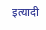इत्यादी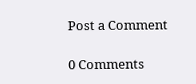Post a Comment

0 Comments